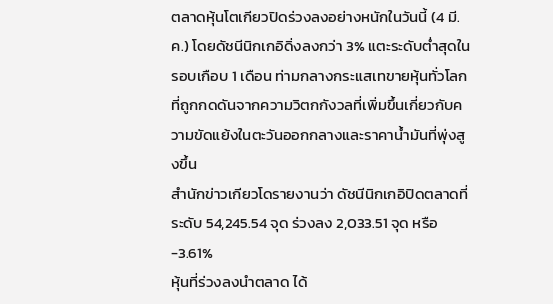ตลาดหุ้นโตเกียวปิดร่วงลงอย่างหนักในวันนี้ (4 มี.ค.) โดยดัชนีนิกเกอิดิ่งลงกว่า 3% แตะระดับต่ำสุดในรอบเกือบ 1 เดือน ท่ามกลางกระแสเทขายหุ้นทั่วโลกที่ถูกกดดันจากความวิตกกังวลที่เพิ่มขึ้นเกี่ยวกับความขัดแย้งในตะวันออกกลางและราคาน้ำมันที่พุ่งสูงขึ้น
สำนักข่าวเกียวโดรายงานว่า ดัชนีนิกเกอิปิดตลาดที่ระดับ 54,245.54 จุด ร่วงลง 2,033.51 จุด หรือ -3.61%
หุ้นที่ร่วงลงนำตลาด ได้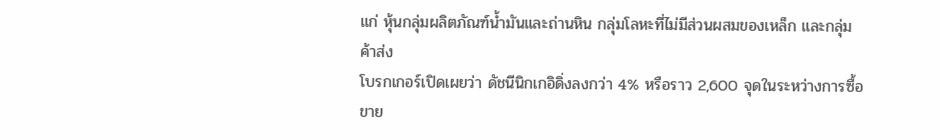แก่ หุ้นกลุ่มผลิตภัณฑ์น้ำมันและถ่านหิน กลุ่มโลหะที่ไม่มีส่วนผสมของเหล็ก และกลุ่มค้าส่ง
โบรกเกอร์เปิดเผยว่า ดัชนีนิกเกอิดิ่งลงกว่า 4% หรือราว 2,600 จุดในระหว่างการซื้อขาย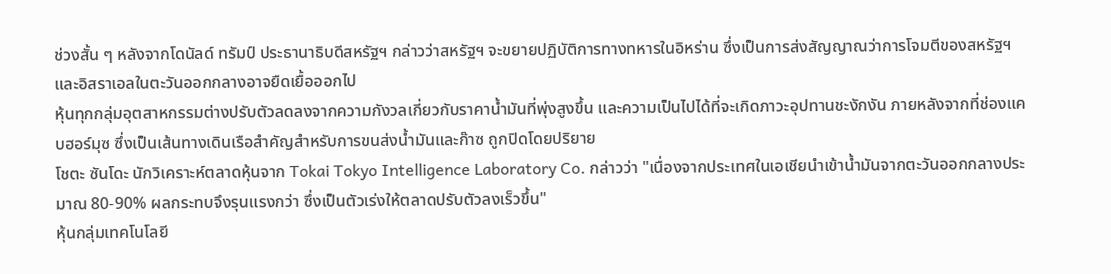ช่วงสั้น ๆ หลังจากโดนัลด์ ทรัมป์ ประธานาธิบดีสหรัฐฯ กล่าวว่าสหรัฐฯ จะขยายปฏิบัติการทางทหารในอิหร่าน ซึ่งเป็นการส่งสัญญาณว่าการโจมตีของสหรัฐฯ และอิสราเอลในตะวันออกกลางอาจยืดเยื้อออกไป
หุ้นทุกกลุ่มอุตสาหกรรมต่างปรับตัวลดลงจากความกังวลเกี่ยวกับราคาน้ำมันที่พุ่งสูงขึ้น และความเป็นไปได้ที่จะเกิดภาวะอุปทานชะงักงัน ภายหลังจากที่ช่องแคบฮอร์มุซ ซึ่งเป็นเส้นทางเดินเรือสำคัญสำหรับการขนส่งน้ำมันและก๊าซ ถูกปิดโดยปริยาย
โชตะ ซันโดะ นักวิเคราะห์ตลาดหุ้นจาก Tokai Tokyo Intelligence Laboratory Co. กล่าวว่า "เนื่องจากประเทศในเอเชียนำเข้าน้ำมันจากตะวันออกกลางประมาณ 80-90% ผลกระทบจึงรุนแรงกว่า ซึ่งเป็นตัวเร่งให้ตลาดปรับตัวลงเร็วขึ้น"
หุ้นกลุ่มเทคโนโลยี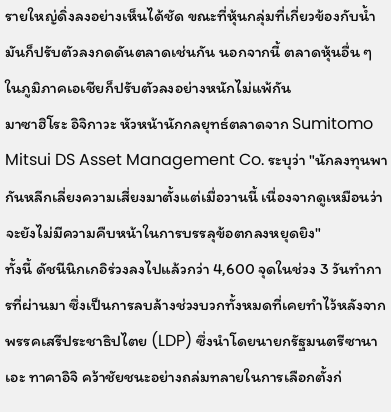รายใหญ่ดิ่งลงอย่างเห็นได้ชัด ขณะที่หุ้นกลุ่มที่เกี่ยวข้องกับน้ำมันก็ปรับตัวลงกดดันตลาดเช่นกัน นอกจากนี้ ตลาดหุ้นอื่น ๆ ในภูมิภาคเอเชียก็ปรับตัวลงอย่างหนักไม่แพ้กัน
มาซาฮิโระ อิจิกาวะ หัวหน้านักกลยุทธ์ตลาดจาก Sumitomo Mitsui DS Asset Management Co. ระบุว่า "นักลงทุนพากันหลีกเลี่ยงความเสี่ยงมาตั้งแต่เมื่อวานนี้ เนื่องจากดูเหมือนว่าจะยังไม่มีความคืบหน้าในการบรรลุข้อตกลงหยุดยิง"
ทั้งนี้ ดัชนีนิกเกอิร่วงลงไปแล้วกว่า 4,600 จุดในช่วง 3 วันทำการที่ผ่านมา ซึ่งเป็นการลบล้างช่วงบวกทั้งหมดที่เคยทำไว้หลังจากพรรคเสรีประชาธิปไตย (LDP) ซึ่งนำโดยนายกรัฐมนตรีซานาเอะ ทาคาอิจิ คว้าชัยชนะอย่างถล่มทลายในการเลือกตั้งก่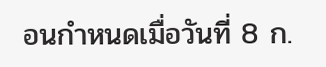อนกำหนดเมื่อวันที่ 8 ก.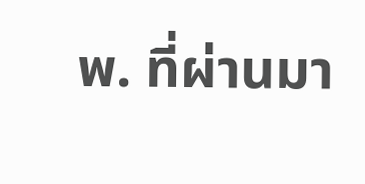พ. ที่ผ่านมา